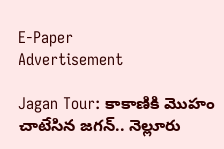E-Paper
Advertisement

Jagan Tour: కాకాణికి మొహం చాటేసిన జగన్.. నెల్లూరు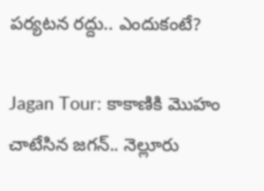పర్యటన రద్దు.. ఎందుకంటే?

Jagan Tour: కాకాణికి మొహం చాటేసిన జగన్.. నెల్లూరు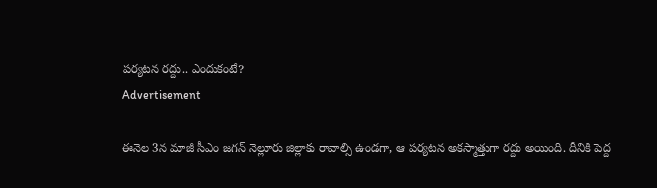పర్యటన రద్దు.. ఎందుకంటే?
Advertisement

ఈనెల 3న మాజీ సీఎం జగన్ నెల్లూరు జిల్లాకు రావాల్సి ఉండగా, ఆ పర్యటన అకస్మాత్తుగా రద్దు అయింది. దీనికి పెద్ద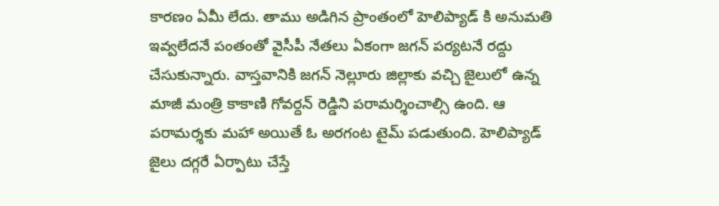కారణం ఏమీ లేదు. తాము అడిగిన ప్రాంతంలో హెలిప్యాడ్ కి అనుమతి ఇవ్వలేదనే పంతంతో వైసీపీ నేతలు ఏకంగా జగన్ పర్యటనే రద్దు చేసుకున్నారు. వాస్తవానికి జగన్ నెల్లూరు జిల్లాకు వచ్చి జైలులో ఉన్న మాజీ మంత్రి కాకాణి గోవర్దన్ రెడ్డిని పరామర్శించాల్సి ఉంది. ఆ పరామర్శకు మహా అయితే ఓ అరగంట టైమ్ పడుతుంది. హెలిప్యాడ్ జైలు దగ్గరే ఏర్పాటు చేస్తే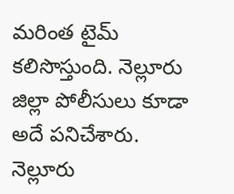మరింత టైమ్ కలిసొస్తుంది. నెల్లూరు జిల్లా పోలీసులు కూడా అదే పనిచేశారు. నెల్లూరు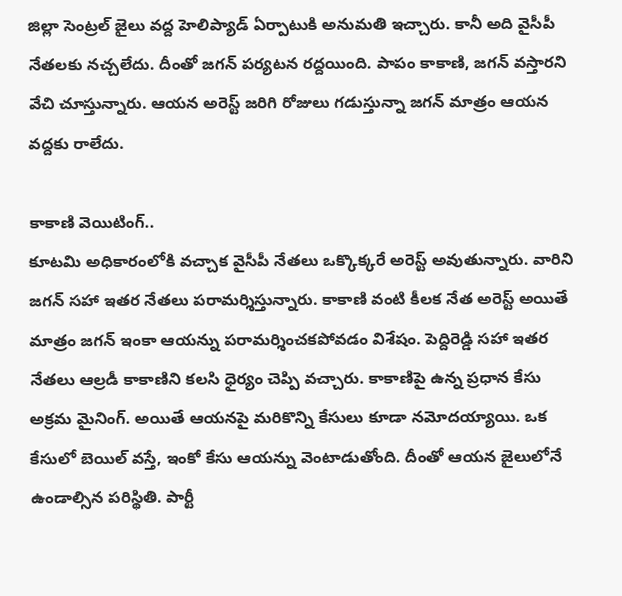జిల్లా సెంట్రల్ జైలు వద్ద హెలిప్యాడ్ ఏర్పాటుకి అనుమతి ఇచ్చారు. కానీ అది వైసీపీ నేతలకు నచ్చలేదు. దీంతో జగన్ పర్యటన రద్దయింది. పాపం కాకాణి, జగన్ వస్తారని వేచి చూస్తున్నారు. ఆయన అరెస్ట్ జరిగి రోజులు గడుస్తున్నా జగన్ మాత్రం ఆయన వద్దకు రాలేదు.

కాకాణి వెయిటింగ్..
కూటమి అధికారంలోకి వచ్చాక వైసీపీ నేతలు ఒక్కొక్కరే అరెస్ట్ అవుతున్నారు. వారిని జగన్ సహా ఇతర నేతలు పరామర్శిస్తున్నారు. కాకాణి వంటి కీలక నేత అరెస్ట్ అయితే మాత్రం జగన్ ఇంకా ఆయన్ను పరామర్శించకపోవడం విశేషం. పెద్దిరెడ్డి సహా ఇతర నేతలు ఆల్రడీ కాకాణిని కలసి ధైర్యం చెప్పి వచ్చారు. కాకాణిపై ఉన్న ప్రధాన కేసు అక్రమ మైనింగ్. అయితే ఆయనపై మరికొన్ని కేసులు కూడా నమోదయ్యాయి. ఒక కేసులో బెయిల్ వస్తే, ఇంకో కేసు ఆయన్ను వెంటాడుతోంది. దీంతో ఆయన జైలులోనే ఉండాల్సిన పరిస్థితి. పార్టీ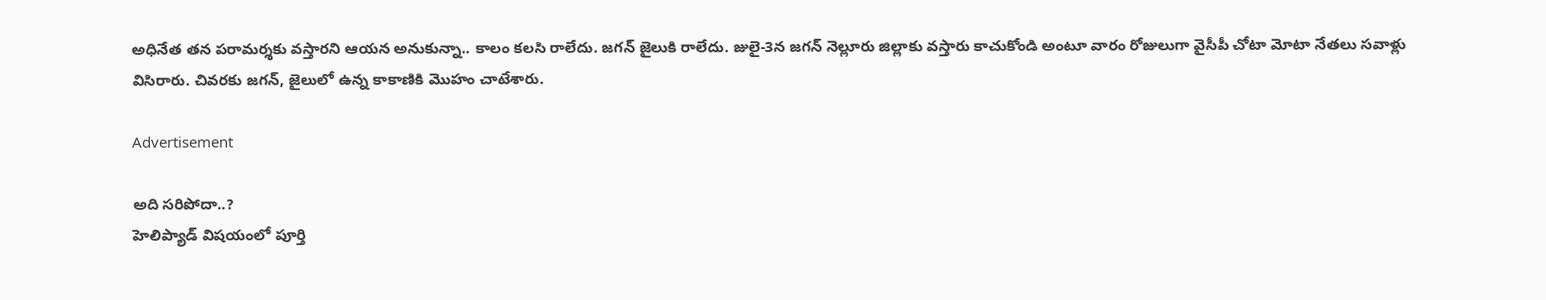అధినేత తన పరామర్శకు వస్తారని ఆయన అనుకున్నా.. కాలం కలసి రాలేదు. జగన్ జైలుకి రాలేదు. జులై-3న జగన్ నెల్లూరు జిల్లాకు వస్తారు కాచుకోండి అంటూ వారం రోజులుగా వైసీపీ చోటా మోటా నేతలు సవాళ్లు విసిరారు. చివరకు జగన్, జైలులో ఉన్న కాకాణికి మొహం చాటేశారు.

Advertisement

అది సరిపోదా..?
హెలిప్యాడ్ విషయంలో పూర్తి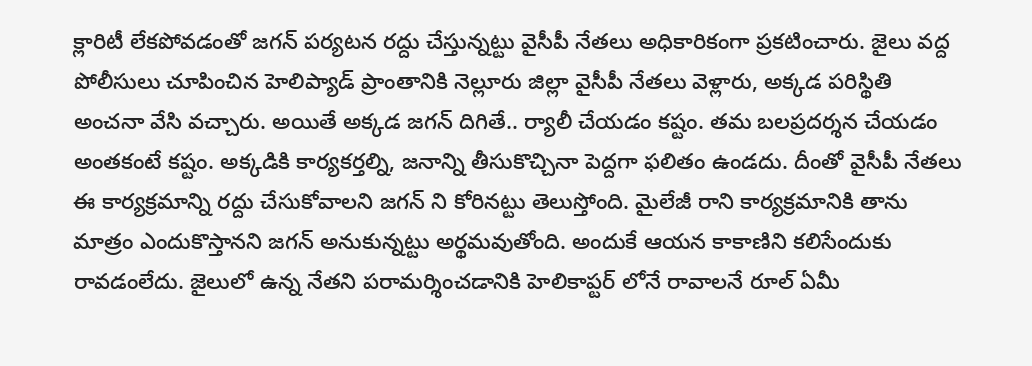క్లారిటీ లేకపోవడంతో జగన్ పర్యటన రద్దు చేస్తున్నట్టు వైసీపీ నేతలు అధికారికంగా ప్రకటించారు. జైలు వద్ద పోలీసులు చూపించిన హెలిప్యాడ్ ప్రాంతానికి నెల్లూరు జిల్లా వైసీపీ నేతలు వెళ్లారు, అక్కడ పరిస్థితి అంచనా వేసి వచ్చారు. అయితే అక్కడ జగన్ దిగితే.. ర్యాలీ చేయడం కష్టం. తమ బలప్రదర్శన చేయడం అంతకంటే కష్టం. అక్కడికి కార్యకర్తల్ని, జనాన్ని తీసుకొచ్చినా పెద్దగా ఫలితం ఉండదు. దీంతో వైసీపీ నేతలు ఈ కార్యక్రమాన్ని రద్దు చేసుకోవాలని జగన్ ని కోరినట్టు తెలుస్తోంది. మైలేజీ రాని కార్యక్రమానికి తాను మాత్రం ఎందుకొస్తానని జగన్ అనుకున్నట్టు అర్థమవుతోంది. అందుకే ఆయన కాకాణిని కలిసేందుకు రావడంలేదు. జైలులో ఉన్న నేతని పరామర్శించడానికి హెలికాప్టర్ లోనే రావాలనే రూల్ ఏమీ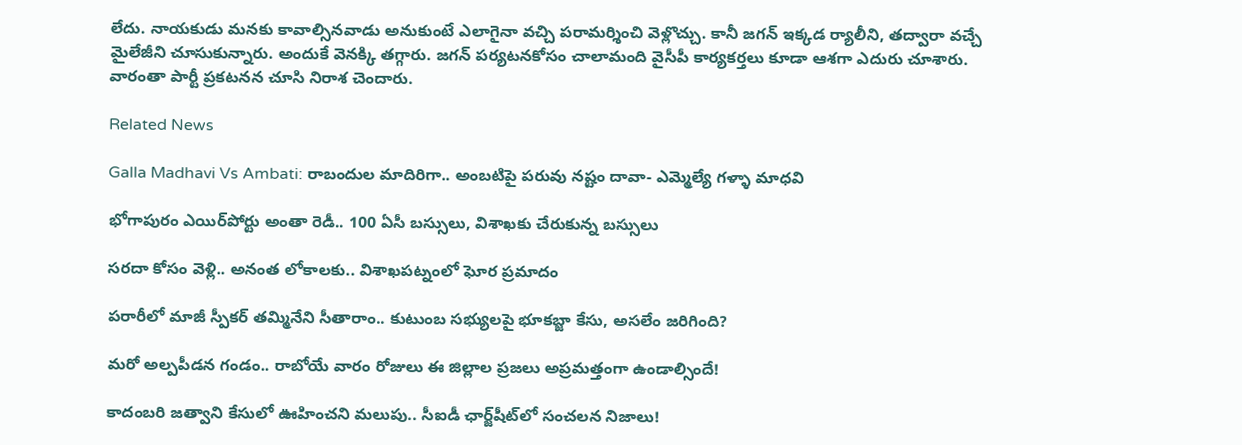లేదు. నాయకుడు మనకు కావాల్సినవాడు అనుకుంటే ఎలాగైనా వచ్చి పరామర్శించి వెళ్లొచ్చు. కానీ జగన్ ఇక్కడ ర్యాలీని, తద్వారా వచ్చే మైలేజీని చూసుకున్నారు. అందుకే వెనక్కి తగ్గారు. జగన్ పర్యటనకోసం చాలామంది వైసీపీ కార్యకర్తలు కూడా ఆశగా ఎదురు చూశారు. వారంతా పార్టీ ప్రకటనన చూసి నిరాశ చెందారు.

Related News

Galla Madhavi Vs Ambati: రాబందుల మాదిరిగా.. అంబటిపై పరువు నష్టం దావా- ఎమ్మెల్యే గళ్ళా మాధవి

భోగాపురం ఎయిర్‌పోర్టు అంతా రెడీ.. 100 ఏసీ బస్సులు, విశాఖకు చేరుకున్న బస్సులు

సరదా కోసం వెళ్లి.. అనంత లోకాలకు.. విశాఖపట్నంలో ఘోర ప్రమాదం

పరారీలో మాజీ స్పీకర్ తమ్మినేని సీతారాం.. కుటుంబ సభ్యులపై భూకబ్జా కేసు, అసలేం జరిగింది?

మరో అల్పపీడన గండం.. రాబోయే వారం రోజులు ఈ జిల్లాల ప్రజలు అప్రమత్తంగా ఉండాల్సిందే!

కాదంబరి జత్వాని కేసులో ఊహించని మలుపు.. సీఐడీ ఛార్జ్‌షీట్‌లో సంచలన నిజాలు!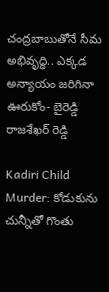చంద్రబాబుతోనే సీమ అభివృద్ధి.. ఎక్కడ అన్యాయం జరిగినా ఊరుకోం- బైరెడ్డి రాజశేఖర్ రెడ్డి

Kadiri Child Murder: కోడుకును చున్నీతో గొంతు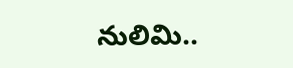నులిమి..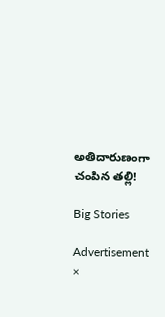అతిదారుణంగా చంపిన తల్లి!

Big Stories

Advertisement
×